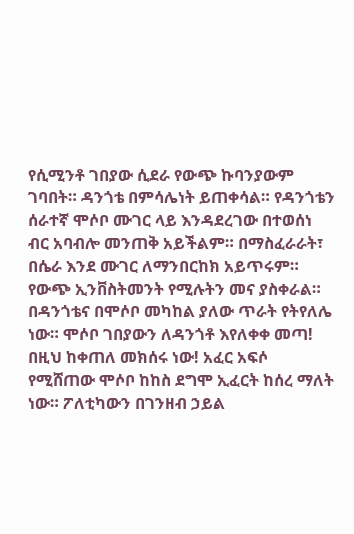የሲሚንቶ ገበያው ሲደራ የውጭ ኩባንያውም ገባበት። ዳንጎቴ በምሳሌነት ይጠቀሳል። የዳንጎቴን ሰራተኛ ሞሶቦ ሙገር ላይ እንዳደረገው በተወሰነ ብር አባብሎ መንጠቅ አይችልም። በማስፈራራት፣ በሴራ እንደ ሙገር ለማንበርከክ አይጥሩም። የውጭ ኢንቨስትመንት የሚሉትን መና ያስቀራል። በዳንጎቴና በሞሶቦ መካከል ያለው ጥራት የትየለሌ ነው። ሞሶቦ ገበያውን ለዳንጎቶ እየለቀቀ መጣ! በዚህ ከቀጠለ መክሰሩ ነው! አፈር አፍሶ የሚሸጠው ሞሶቦ ከከስ ደግሞ ኢፈርት ከሰረ ማለት ነው። ፖለቲካውን በገንዘብ ኃይል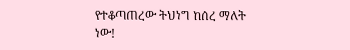የተቆጣጠረው ትህነግ ከሰረ ማለት ነው!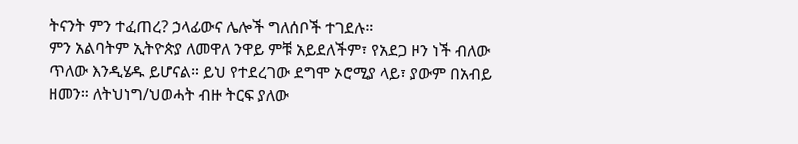ትናንት ምን ተፈጠረ? ኃላፊውና ሌሎች ግለሰቦች ተገደሉ።
ምን አልባትም ኢትዮጵያ ለመዋለ ንዋይ ምቹ አይደለችም፣ የአደጋ ዞን ነች ብለው ጥለው እንዲሄዱ ይሆናል። ይህ የተደረገው ደግሞ ኦሮሚያ ላይ፣ ያውም በአብይ ዘመን። ለትህነግ/ህወሓት ብዙ ትርፍ ያለው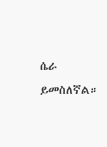ሴራ ይመስለኛል።